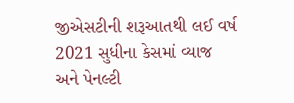જીએસટીની શરૂઆતથી લઈ વર્ષ 2021 સુધીના કેસમાં વ્યાજ અને પેનલ્ટી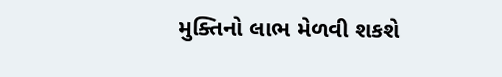મુક્તિનો લાભ મેળવી શકશે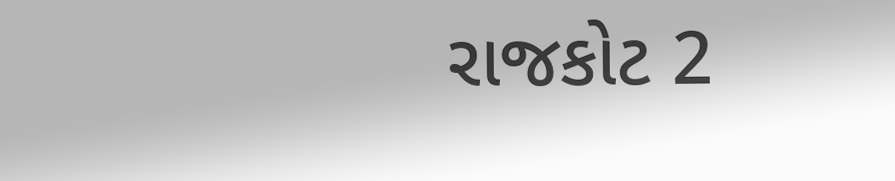રાજકોટ 2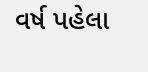વર્ષ પહેલા